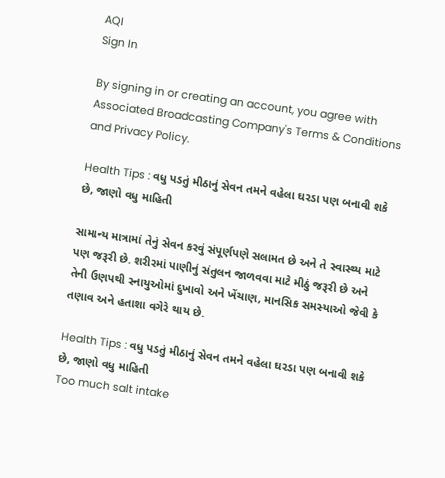AQI
Sign In

By signing in or creating an account, you agree with Associated Broadcasting Company's Terms & Conditions and Privacy Policy.

Health Tips : વધુ પડતું મીઠાનું સેવન તમને વહેલા ઘરડા પણ બનાવી શકે છે, જાણો વધુ માહિતી

સામાન્ય માત્રામાં તેનું સેવન કરવું સંપૂર્ણપણે સલામત છે અને તે સ્વાસ્થ્ય માટે પણ જરૂરી છે. શરીરમાં પાણીનું સંતુલન જાળવવા માટે મીઠું જરૂરી છે અને તેની ઉણપથી સ્નાયુઓમાં દુખાવો અને ખેંચાણ, માનસિક સમસ્યાઓ જેવી કે તણાવ અને હતાશા વગેરે થાય છે.

Health Tips : વધુ પડતું મીઠાનું સેવન તમને વહેલા ઘરડા પણ બનાવી શકે છે, જાણો વધુ માહિતી
Too much salt intake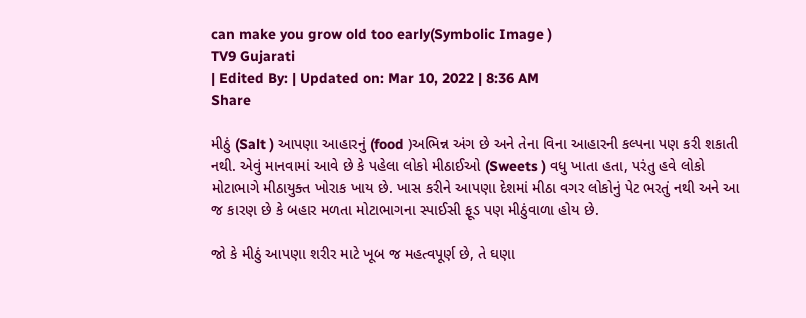can make you grow old too early(Symbolic Image )
TV9 Gujarati
| Edited By: | Updated on: Mar 10, 2022 | 8:36 AM
Share

મીઠું (Salt ) આપણા આહારનું (food )અભિન્ન અંગ છે અને તેના વિના આહારની કલ્પના પણ કરી શકાતી નથી. એવું માનવામાં આવે છે કે પહેલા લોકો મીઠાઈઓ (Sweets ) વધુ ખાતા હતા, પરંતુ હવે લોકો મોટાભાગે મીઠાયુક્ત ખોરાક ખાય છે. ખાસ કરીને આપણા દેશમાં મીઠા વગર લોકોનું પેટ ભરતું નથી અને આ જ કારણ છે કે બહાર મળતા મોટાભાગના સ્પાઈસી ફૂડ પણ મીઠુંવાળા હોય છે.

જો કે મીઠું આપણા શરીર માટે ખૂબ જ મહત્વપૂર્ણ છે, તે ઘણા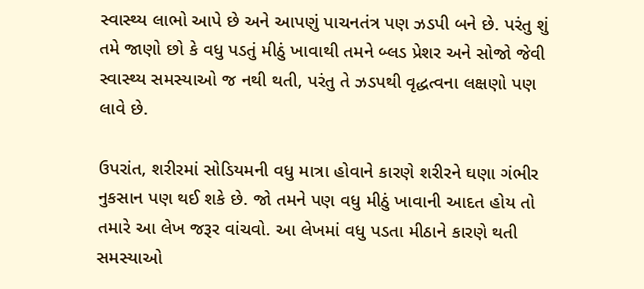સ્વાસ્થ્ય લાભો આપે છે અને આપણું પાચનતંત્ર પણ ઝડપી બને છે. પરંતુ શું તમે જાણો છો કે વધુ પડતું મીઠું ખાવાથી તમને બ્લડ પ્રેશર અને સોજો જેવી સ્વાસ્થ્ય સમસ્યાઓ જ નથી થતી, પરંતુ તે ઝડપથી વૃદ્ધત્વના લક્ષણો પણ લાવે છે.

ઉપરાંત, શરીરમાં સોડિયમની વધુ માત્રા હોવાને કારણે શરીરને ઘણા ગંભીર નુકસાન પણ થઈ શકે છે. જો તમને પણ વધુ મીઠું ખાવાની આદત હોય તો તમારે આ લેખ જરૂર વાંચવો. આ લેખમાં વધુ પડતા મીઠાને કારણે થતી સમસ્યાઓ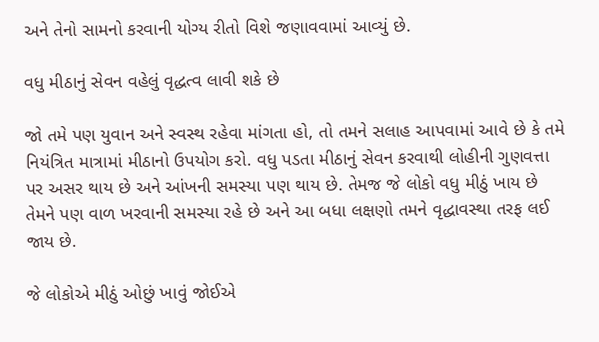અને તેનો સામનો કરવાની યોગ્ય રીતો વિશે જણાવવામાં આવ્યું છે.

વધુ મીઠાનું સેવન વહેલું વૃદ્ધત્વ લાવી શકે છે

જો તમે પણ યુવાન અને સ્વસ્થ રહેવા માંગતા હો, તો તમને સલાહ આપવામાં આવે છે કે તમે નિયંત્રિત માત્રામાં મીઠાનો ઉપયોગ કરો. વધુ પડતા મીઠાનું સેવન કરવાથી લોહીની ગુણવત્તા પર અસર થાય છે અને આંખની સમસ્યા પણ થાય છે. તેમજ જે લોકો વધુ મીઠું ખાય છે તેમને પણ વાળ ખરવાની સમસ્યા રહે છે અને આ બધા લક્ષણો તમને વૃદ્ધાવસ્થા તરફ લઈ જાય છે.

જે લોકોએ મીઠું ઓછું ખાવું જોઈએ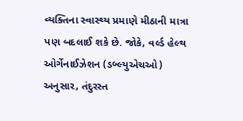વ્યક્તિના સ્વાસ્થ્ય પ્રમાણે મીઠાની માત્રા પણ બદલાઈ શકે છે. જોકે, વર્લ્ડ હેલ્થ ઓર્ગેનાઈઝેશન (ડબ્લ્યુએચઓ) અનુસાર, તંદુરસ્ત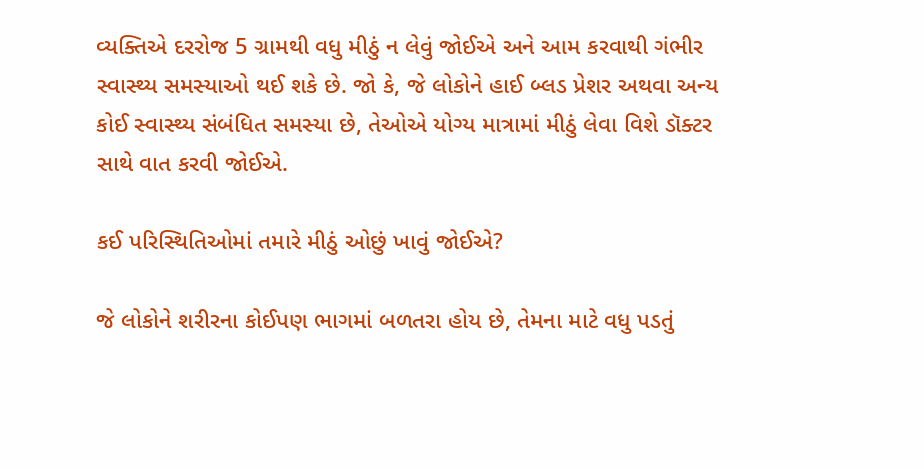વ્યક્તિએ દરરોજ 5 ગ્રામથી વધુ મીઠું ન લેવું જોઈએ અને આમ કરવાથી ગંભીર સ્વાસ્થ્ય સમસ્યાઓ થઈ શકે છે. જો કે, જે લોકોને હાઈ બ્લડ પ્રેશર અથવા અન્ય કોઈ સ્વાસ્થ્ય સંબંધિત સમસ્યા છે, તેઓએ યોગ્ય માત્રામાં મીઠું લેવા વિશે ડૉક્ટર સાથે વાત કરવી જોઈએ.

કઈ પરિસ્થિતિઓમાં તમારે મીઠું ઓછું ખાવું જોઈએ?

જે લોકોને શરીરના કોઈપણ ભાગમાં બળતરા હોય છે, તેમના માટે વધુ પડતું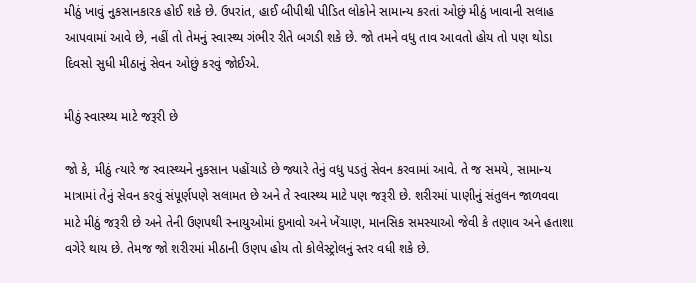મીઠું ખાવું નુકસાનકારક હોઈ શકે છે. ઉપરાંત, હાઈ બીપીથી પીડિત લોકોને સામાન્ય કરતાં ઓછું મીઠું ખાવાની સલાહ આપવામાં આવે છે, નહીં તો તેમનું સ્વાસ્થ્ય ગંભીર રીતે બગડી શકે છે. જો તમને વધુ તાવ આવતો હોય તો પણ થોડા દિવસો સુધી મીઠાનું સેવન ઓછું કરવું જોઈએ.

મીઠું સ્વાસ્થ્ય માટે જરૂરી છે

જો કે, મીઠું ત્યારે જ સ્વાસ્થ્યને નુકસાન પહોંચાડે છે જ્યારે તેનું વધુ પડતું સેવન કરવામાં આવે. તે જ સમયે, સામાન્ય માત્રામાં તેનું સેવન કરવું સંપૂર્ણપણે સલામત છે અને તે સ્વાસ્થ્ય માટે પણ જરૂરી છે. શરીરમાં પાણીનું સંતુલન જાળવવા માટે મીઠું જરૂરી છે અને તેની ઉણપથી સ્નાયુઓમાં દુખાવો અને ખેંચાણ, માનસિક સમસ્યાઓ જેવી કે તણાવ અને હતાશા વગેરે થાય છે. તેમજ જો શરીરમાં મીઠાની ઉણપ હોય તો કોલેસ્ટ્રોલનું સ્તર વધી શકે છે.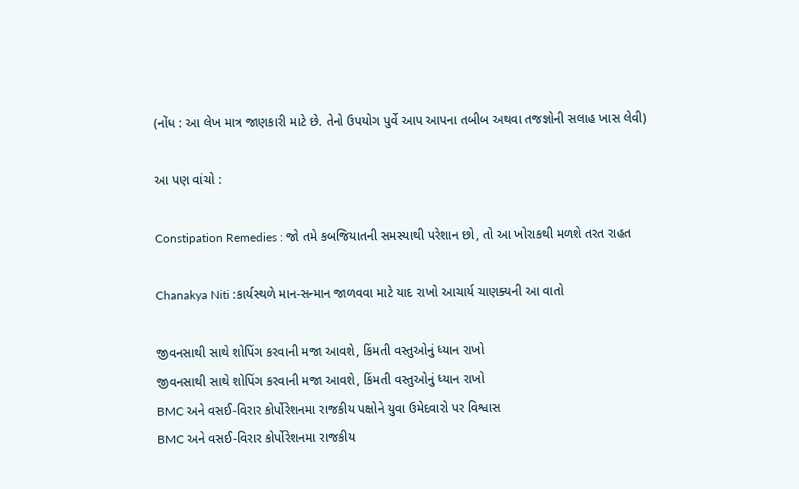(નોંધ : આ લેખ માત્ર જાણકારી માટે છે. તેનો ઉપયોગ પુર્વે આપ આપના તબીબ અથવા તજજ્ઞોની સલાહ ખાસ લેવી)

આ પણ વાંચો :

Constipation Remedies : જો તમે કબજિયાતની સમસ્યાથી પરેશાન છો, તો આ ખોરાકથી મળશે તરત રાહત

Chanakya Niti :કાર્યસ્થળે માન-સન્માન જાળવવા માટે યાદ રાખો આચાર્ય ચાણક્યની આ વાતો

જીવનસાથી સાથે શોપિંગ કરવાની મજા આવશે, કિંમતી વસ્તુઓનું ધ્યાન રાખો
જીવનસાથી સાથે શોપિંગ કરવાની મજા આવશે, કિંમતી વસ્તુઓનું ધ્યાન રાખો
BMC અને વસઈ-વિરાર કોર્પોરેશનમા રાજકીય પક્ષોને યુવા ઉમેદવારો પર વિશ્વાસ
BMC અને વસઈ-વિરાર કોર્પોરેશનમા રાજકીય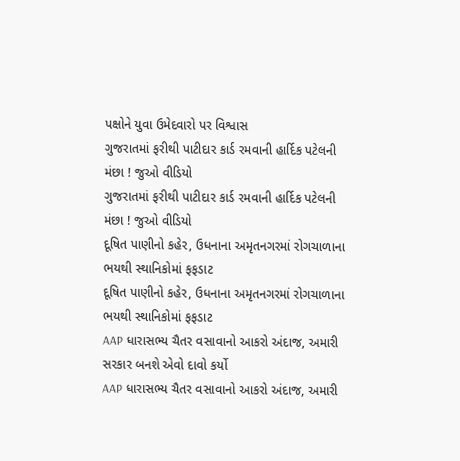પક્ષોને યુવા ઉમેદવારો પર વિશ્વાસ
ગુજરાતમાં ફરીથી પાટીદાર કાર્ડ રમવાની હાર્દિક પટેલની મંછા ! જુઓ વીડિયો
ગુજરાતમાં ફરીથી પાટીદાર કાર્ડ રમવાની હાર્દિક પટેલની મંછા ! જુઓ વીડિયો
દૂષિત પાણીનો કહેર, ઉધનાના અમૃતનગરમાં રોગચાળાના ભયથી સ્થાનિકોમાં ફફડાટ
દૂષિત પાણીનો કહેર, ઉધનાના અમૃતનગરમાં રોગચાળાના ભયથી સ્થાનિકોમાં ફફડાટ
AAP ધારાસભ્ય ચૈતર વસાવાનો આકરો અંદાજ, અમારી સરકાર બનશે એવો દાવો કર્યો
AAP ધારાસભ્ય ચૈતર વસાવાનો આકરો અંદાજ, અમારી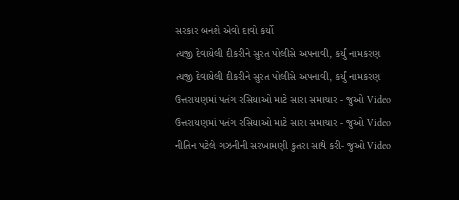સરકાર બનશે એવો દાવો કર્યો
ત્યજી દેવાયેલી દીકરીને સુરત પોલીસે અપનાવી, કર્યું નામકરણ
ત્યજી દેવાયેલી દીકરીને સુરત પોલીસે અપનાવી, કર્યું નામકરણ
ઉત્તરાયણમાં પતંગ રસિયાઓ માટે સારા સમાચાર - જુઓ Video
ઉત્તરાયણમાં પતંગ રસિયાઓ માટે સારા સમાચાર - જુઓ Video
નીતિન પટેલે ગઝનીની સરખામણી કુતરા સાથે કરી- જુઓ Video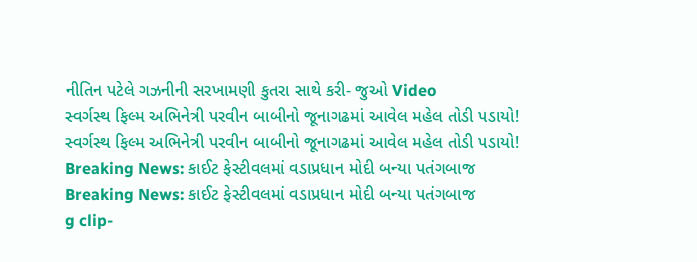નીતિન પટેલે ગઝનીની સરખામણી કુતરા સાથે કરી- જુઓ Video
સ્વર્ગસ્થ ફિલ્મ અભિનેત્રી પરવીન બાબીનો જૂનાગઢમાં આવેલ મહેલ તોડી પડાયો!
સ્વર્ગસ્થ ફિલ્મ અભિનેત્રી પરવીન બાબીનો જૂનાગઢમાં આવેલ મહેલ તોડી પડાયો!
Breaking News: કાઈટ ફેસ્ટીવલમાં વડાપ્રધાન મોદી બન્યા પતંગબાજ
Breaking News: કાઈટ ફેસ્ટીવલમાં વડાપ્રધાન મોદી બન્યા પતંગબાજ
g clip-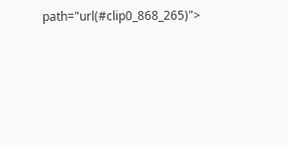path="url(#clip0_868_265)">